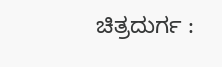ಚಿತ್ರದುರ್ಗ :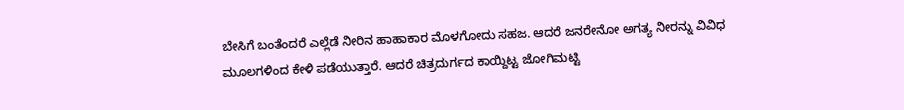ಬೇಸಿಗೆ ಬಂತೆಂದರೆ ಎಲ್ಲೆಡೆ ನೀರಿನ ಹಾಹಾಕಾರ ಮೊಳಗೋದು ಸಹಜ. ಆದರೆ ಜನರೇನೋ ಅಗತ್ಯ ನೀರನ್ನು ವಿವಿಧ ಮೂಲಗಳಿಂದ ಕೇಳಿ ಪಡೆಯುತ್ತಾರೆ. ಆದರೆ ಚಿತ್ರದುರ್ಗದ ಕಾಯ್ದಿಟ್ಟ ಜೋಗಿಮಟ್ಟಿ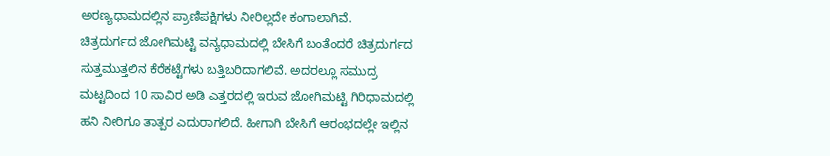ಅರಣ್ಯಧಾಮದಲ್ಲಿನ ಪ್ರಾಣಿಪಕ್ಷಿಗಳು ನೀರಿಲ್ಲದೇ ಕಂಗಾಲಾಗಿವೆ.
ಚಿತ್ರದುರ್ಗದ ಜೋಗಿಮಟ್ಟಿ ವನ್ಯಧಾಮದಲ್ಲಿ ಬೇಸಿಗೆ ಬಂತೆಂದರೆ ಚಿತ್ರದುರ್ಗದ ಸುತ್ತಮುತ್ತಲಿನ ಕೆರೆಕಟ್ಟೆಗಳು ಬತ್ತಿಬರಿದಾಗಲಿವೆ. ಅದರಲ್ಲೂ ಸಮುದ್ರ ಮಟ್ಟದಿಂದ 10 ಸಾವಿರ ಅಡಿ ಎತ್ತರದಲ್ಲಿ ಇರುವ ಜೋಗಿಮಟ್ಟಿ ಗಿರಿಧಾಮದಲ್ಲಿ ಹನಿ ನೀರಿಗೂ ತಾತ್ಪರ ಎದುರಾಗಲಿದೆ. ಹೀಗಾಗಿ ಬೇಸಿಗೆ ಆರಂಭದಲ್ಲೇ ಇಲ್ಲಿನ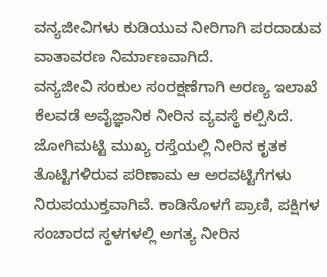ವನ್ಯಜೀವಿಗಳು ಕುಡಿಯುವ ನೀರಿಗಾಗಿ ಪರದಾಡುವ ವಾತಾವರಣ ನಿರ್ಮಾಣವಾಗಿದೆ.
ವನ್ಯಜೀವಿ ಸಂಕುಲ ಸಂರಕ್ಷಣೆಗಾಗಿ ಅರಣ್ಯ ಇಲಾಖೆ ಕೆಲವಡೆ ಅವೈಜ್ಞಾನಿಕ ನೀರಿನ ವ್ಯವಸ್ಥೆ ಕಲ್ಪಿಸಿದೆ. ಜೋಗಿಮಟ್ಟಿ ಮುಖ್ಯ ರಸ್ತೆಯಲ್ಲಿ ನೀರಿನ ಕೃತಕ ತೊಟ್ಟಿಗಳಿರುವ ಪರಿಣಾಮ ಆ ಅರವಟ್ಟಿಗೆಗಳು ನಿರುಪಯುಕ್ತವಾಗಿವೆ. ಕಾಡಿನೊಳಗೆ ಪ್ರಾಣಿ, ಪಕ್ಷಿಗಳ ಸಂಚಾರದ ಸ್ಥಳಗಳಲ್ಲಿ ಅಗತ್ಯ ನೀರಿನ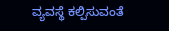ವ್ಯವಸ್ಥೆ ಕಲ್ಪಿಸುವಂತೆ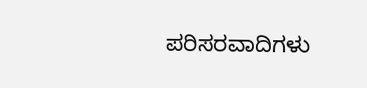ಪರಿಸರವಾದಿಗಳು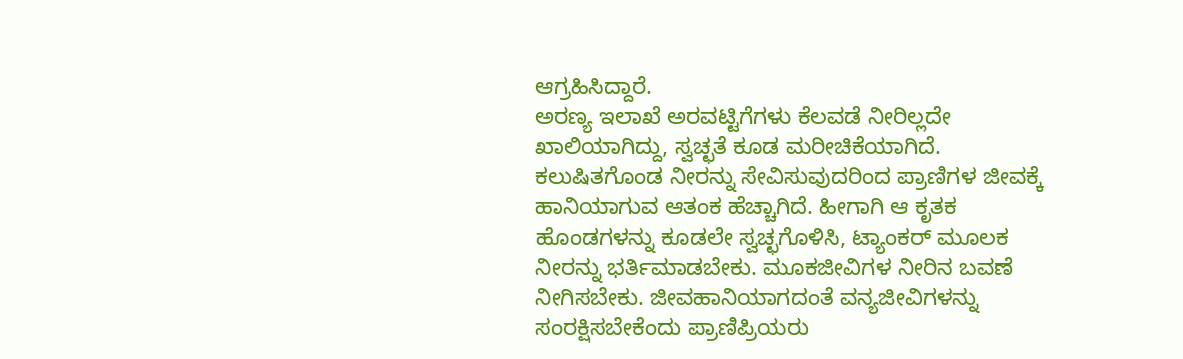ಆಗ್ರಹಿಸಿದ್ದಾರೆ.
ಅರಣ್ಯ ಇಲಾಖೆ ಅರವಟ್ಟಿಗೆಗಳು ಕೆಲವಡೆ ನೀರಿಲ್ಲದೇ ಖಾಲಿಯಾಗಿದ್ದು, ಸ್ವಚ್ಛತೆ ಕೂಡ ಮರೀಚಿಕೆಯಾಗಿದೆ. ಕಲುಷಿತಗೊಂಡ ನೀರನ್ನು ಸೇವಿಸುವುದರಿಂದ ಪ್ರಾಣಿಗಳ ಜೀವಕ್ಕೆ ಹಾನಿಯಾಗುವ ಆತಂಕ ಹೆಚ್ಚಾಗಿದೆ. ಹೀಗಾಗಿ ಆ ಕೃತಕ ಹೊಂಡಗಳನ್ನು ಕೂಡಲೇ ಸ್ವಚ್ಛಗೊಳಿಸಿ, ಟ್ಯಾಂಕರ್ ಮೂಲಕ ನೀರನ್ನು ಭರ್ತಿಮಾಡಬೇಕು. ಮೂಕಜೀವಿಗಳ ನೀರಿನ ಬವಣೆ ನೀಗಿಸಬೇಕು. ಜೀವಹಾನಿಯಾಗದಂತೆ ವನ್ಯಜೀವಿಗಳನ್ನು ಸಂರಕ್ಷಿಸಬೇಕೆಂದು ಪ್ರಾಣಿಪ್ರಿಯರು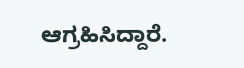ಆಗ್ರಹಿಸಿದ್ದಾರೆ.